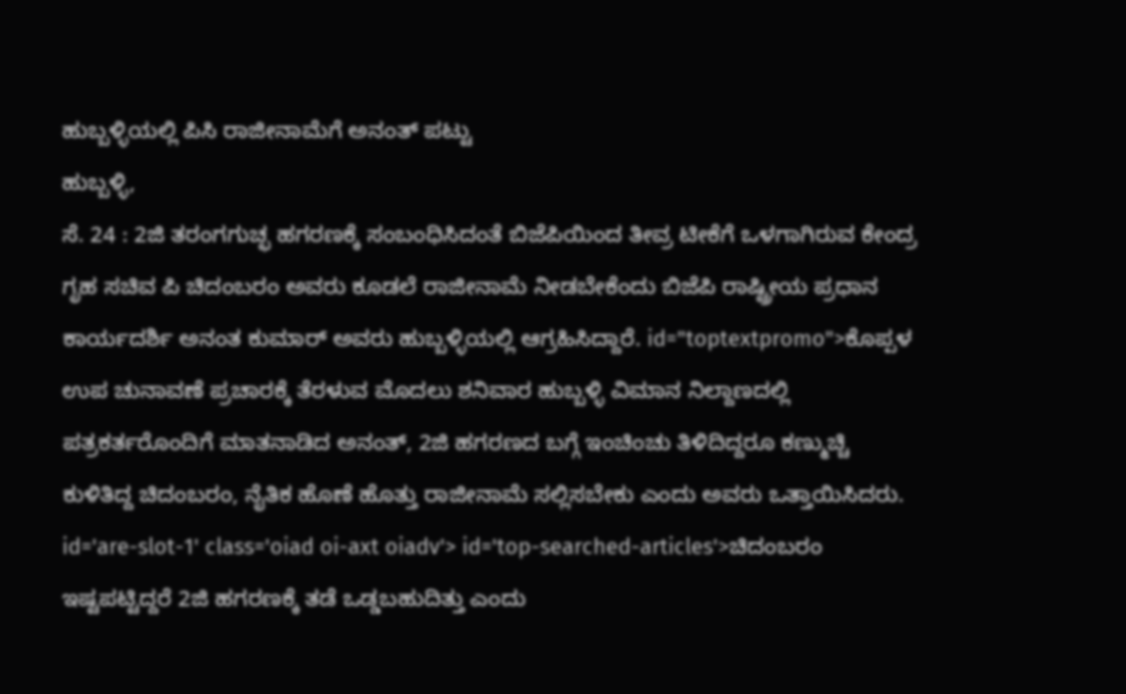ಹುಬ್ಬಳ್ಳಿಯಲ್ಲಿ ಪಿಸಿ ರಾಜೀನಾಮೆಗೆ ಅನಂತ್ ಪಟ್ಟು
ಹುಬ್ಬಳ್ಳಿ,
ಸೆ. 24 : 2ಜಿ ತರಂಗಗುಚ್ಛ ಹಗರಣಕ್ಕೆ ಸಂಬಂಧಿಸಿದಂತೆ ಬಿಜೆಪಿಯಿಂದ ತೀವ್ರ ಟೀಕೆಗೆ ಒಳಗಾಗಿರುವ ಕೇಂದ್ರ ಗೃಹ ಸಚಿವ ಪಿ ಚಿದಂಬರಂ ಅವರು ಕೂಡಲೆ ರಾಜೀನಾಮೆ ನೀಡಬೇಕೆಂದು ಬಿಜೆಪಿ ರಾಷ್ಟ್ರೀಯ ಪ್ರಧಾನ ಕಾರ್ಯದರ್ಶಿ ಅನಂತ ಕುಮಾರ್ ಅವರು ಹುಬ್ಬಳ್ಳಿಯಲ್ಲಿ ಆಗ್ರಹಿಸಿದ್ದಾರೆ. id="toptextpromo">ಕೊಪ್ಪಳ
ಉಪ ಚುನಾವಣೆ ಪ್ರಚಾರಕ್ಕೆ ತೆರಳುವ ಮೊದಲು ಶನಿವಾರ ಹುಬ್ಬಳ್ಳಿ ವಿಮಾನ ನಿಲ್ದಾಣದಲ್ಲಿ ಪತ್ರಕರ್ತರೊಂದಿಗೆ ಮಾತನಾಡಿದ ಅನಂತ್, 2ಜಿ ಹಗರಣದ ಬಗ್ಗೆ ಇಂಚಿಂಚು ತಿಳಿದಿದ್ದರೂ ಕಣ್ಮುಚ್ಚಿ ಕುಳಿತಿದ್ದ ಚಿದಂಬರಂ, ನೈತಿಕ ಹೊಣೆ ಹೊತ್ತು ರಾಜೀನಾಮೆ ಸಲ್ಲಿಸಬೇಕು ಎಂದು ಅವರು ಒತ್ತಾಯಿಸಿದರು. id='are-slot-1' class='oiad oi-axt oiadv'> id='top-searched-articles'>ಚಿದಂಬರಂ
ಇಷ್ಟಪಟ್ಟಿದ್ದರೆ 2ಜಿ ಹಗರಣಕ್ಕೆ ತಡೆ ಒಡ್ಡಬಹುದಿತ್ತು ಎಂದು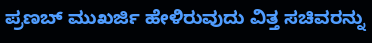ಪ್ರಣಬ್ ಮುಖರ್ಜಿ ಹೇಳಿರುವುದು ವಿತ್ತ ಸಚಿವರನ್ನು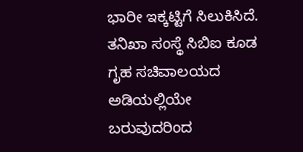ಭಾರೀ ಇಕ್ಕಟ್ಟಿಗೆ ಸಿಲುಕಿಸಿದೆ. ತನಿಖಾ ಸಂಸ್ಥೆ ಸಿಬಿಐ ಕೂಡ ಗೃಹ ಸಚಿವಾಲಯದ ಅಡಿಯಲ್ಲಿಯೇ ಬರುವುದರಿಂದ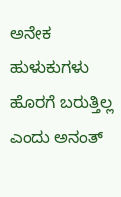ಅನೇಕ ಹುಳುಕುಗಳು ಹೊರಗೆ ಬರುತ್ತಿಲ್ಲ ಎಂದು ಅನಂತ್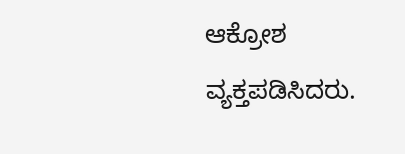ಆಕ್ರೋಶ ವ್ಯಕ್ತಪಡಿಸಿದರು.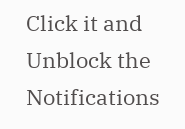Click it and Unblock the Notifications